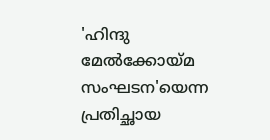'ഹിന്ദു മേല്‍ക്കോയ്മ സംഘടന'യെന്ന പ്രതിച്ഛായ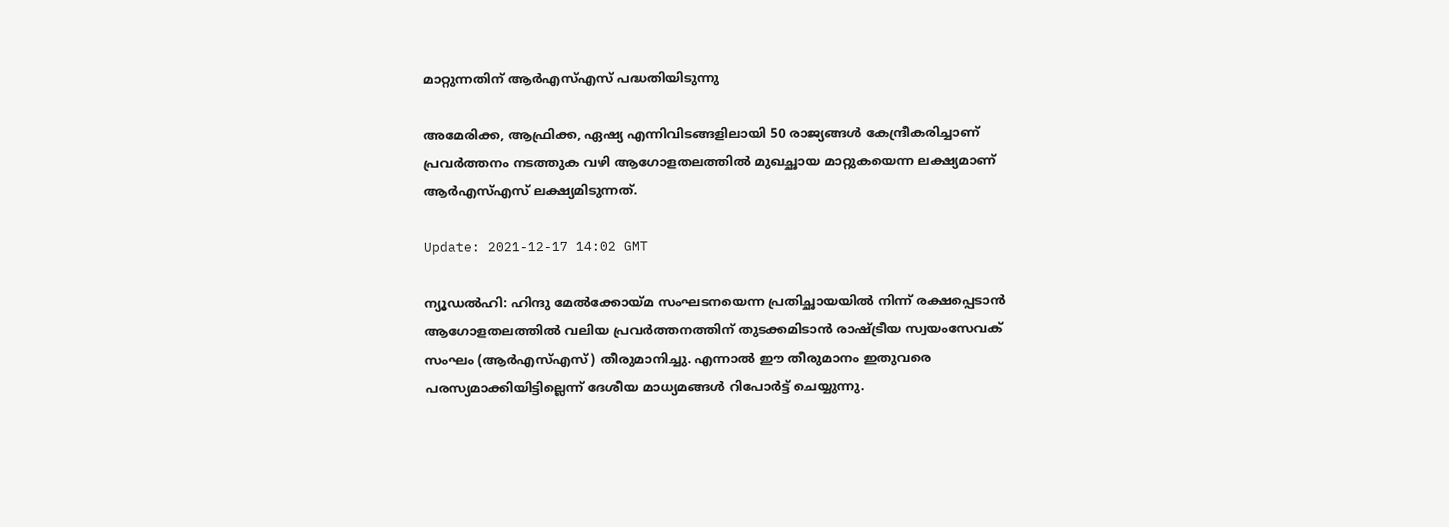മാറ്റുന്നതിന് ആര്‍എസ്എസ് പദ്ധതിയിടുന്നു

അമേരിക്ക, ആഫ്രിക്ക, ഏഷ്യ എന്നിവിടങ്ങളിലായി 50 രാജ്യങ്ങള്‍ കേന്ദ്രീകരിച്ചാണ് പ്രവര്‍ത്തനം നടത്തുക വഴി ആഗോളതലത്തില്‍ മുഖച്ഛായ മാറ്റുകയെന്ന ലക്ഷ്യമാണ് ആര്‍എസ്എസ് ലക്ഷ്യമിടുന്നത്.

Update: 2021-12-17 14:02 GMT

ന്യൂഡല്‍ഹി: ഹിന്ദു മേല്‍ക്കോയ്മ സംഘടനയെന്ന പ്രതിച്ഛായയില്‍ നിന്ന് രക്ഷപ്പെടാന്‍ ആഗോളതലത്തില്‍ വലിയ പ്രവര്‍ത്തനത്തിന് തുടക്കമിടാന്‍ രാഷ്ട്രീയ സ്വയംസേവക് സംഘം (ആര്‍എസ്എസ്) തീരുമാനിച്ചു. എന്നാല്‍ ഈ തീരുമാനം ഇതുവരെ പരസ്യമാക്കിയിട്ടില്ലെന്ന് ദേശീയ മാധ്യമങ്ങള്‍ റിപോര്‍ട്ട് ചെയ്യുന്നു.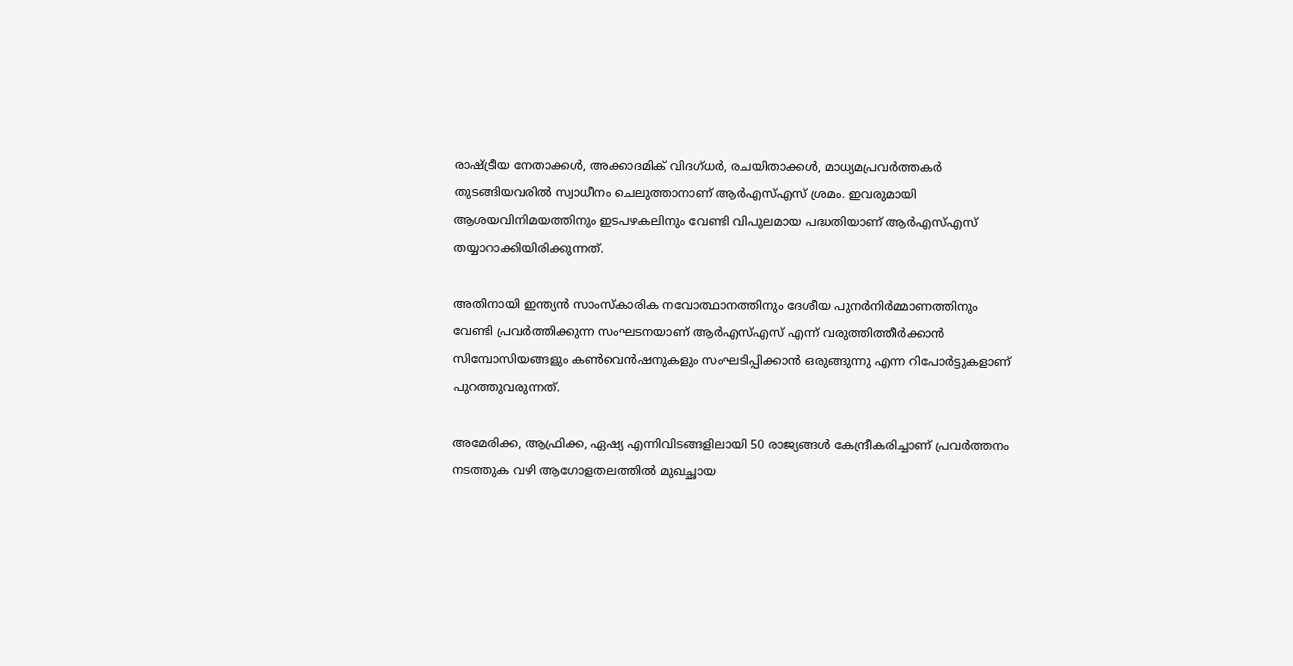രാഷ്ട്രീയ നേതാക്കള്‍, അക്കാദമിക് വിദഗ്ധര്‍, രചയിതാക്കള്‍, മാധ്യമപ്രവര്‍ത്തകര്‍ തുടങ്ങിയവരില്‍ സ്വാധീനം ചെലുത്താനാണ് ആര്‍എസ്എസ് ശ്രമം. ഇവരുമായി ആശയവിനിമയത്തിനും ഇടപഴകലിനും വേണ്ടി വിപുലമായ പദ്ധതിയാണ് ആര്‍എസ്എസ് തയ്യാറാക്കിയിരിക്കുന്നത്.

അതിനായി ഇന്ത്യന്‍ സാംസ്‌കാരിക നവോത്ഥാനത്തിനും ദേശീയ പുനര്‍നിര്‍മ്മാണത്തിനും വേണ്ടി പ്രവര്‍ത്തിക്കുന്ന സംഘടനയാണ് ആര്‍എസ്എസ് എന്ന് വരുത്തിത്തീര്‍ക്കാന്‍ സിമ്പോസിയങ്ങളും കണ്‍വെന്‍ഷനുകളും സംഘടിപ്പിക്കാന്‍ ഒരുങ്ങുന്നു എന്ന റിപോര്‍ട്ടുകളാണ് പുറത്തുവരുന്നത്.

അമേരിക്ക, ആഫ്രിക്ക, ഏഷ്യ എന്നിവിടങ്ങളിലായി 50 രാജ്യങ്ങള്‍ കേന്ദ്രീകരിച്ചാണ് പ്രവര്‍ത്തനം നടത്തുക വഴി ആഗോളതലത്തില്‍ മുഖച്ഛായ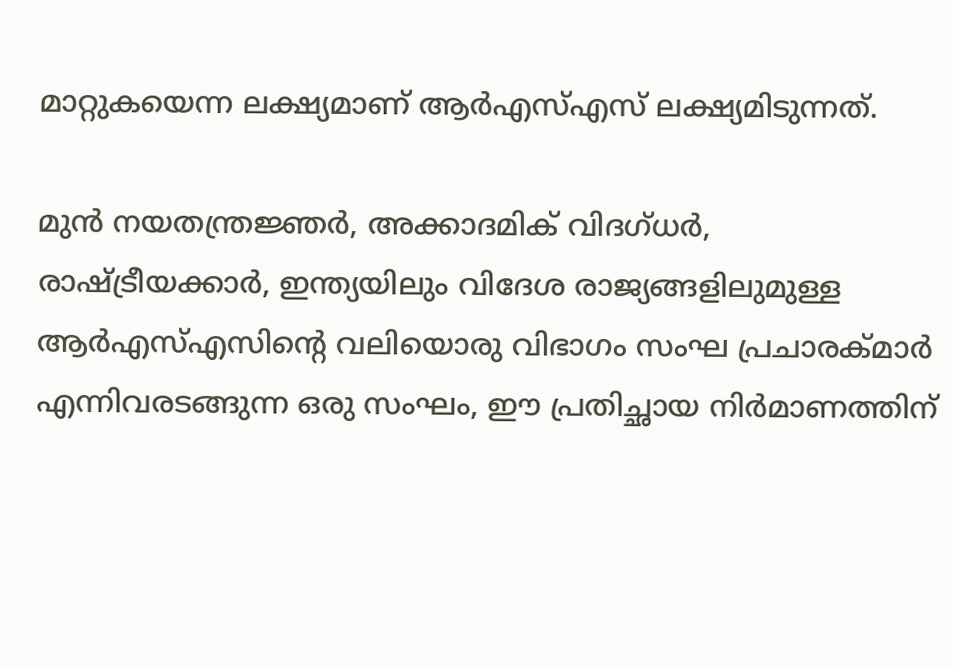മാറ്റുകയെന്ന ലക്ഷ്യമാണ് ആര്‍എസ്എസ് ലക്ഷ്യമിടുന്നത്.

മുന്‍ നയതന്ത്രജ്ഞര്‍, അക്കാദമിക് വിദഗ്ധര്‍, രാഷ്ട്രീയക്കാര്‍, ഇന്ത്യയിലും വിദേശ രാജ്യങ്ങളിലുമുള്ള ആര്‍എസ്എസിന്റെ വലിയൊരു വിഭാഗം സംഘ പ്രചാരക്മാര്‍ എന്നിവരടങ്ങുന്ന ഒരു സംഘം, ഈ പ്രതിച്ഛായ നിര്‍മാണത്തിന്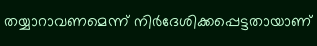തയ്യാറാവണമെന്ന് നിര്‍ദേശിക്കപ്പെട്ടതായാണ്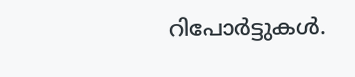റിപോര്‍ട്ടുകള്‍.